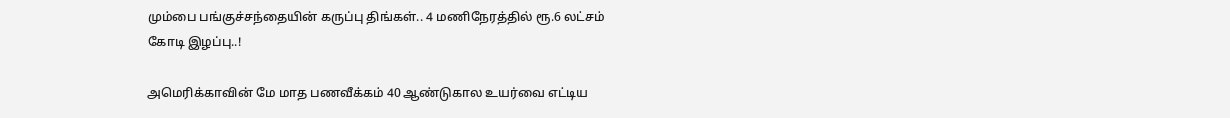மும்பை பங்குச்சந்தையின் கருப்பு திங்கள்.. 4 மணிநேரத்தில் ரூ.6 லட்சம் கோடி இழப்பு..!

அமெரிக்காவின் மே மாத பணவீக்கம் 40 ஆண்டுகால உயர்வை எட்டிய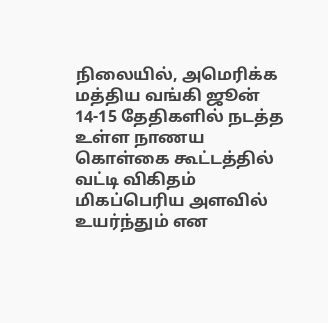நிலையில், அமெரிக்க மத்திய வங்கி ஜூன் 14-15 தேதிகளில் நடத்த உள்ள நாணய கொள்கை கூட்டத்தில் வட்டி விகிதம் மிகப்பெரிய அளவில் உயர்ந்தும் என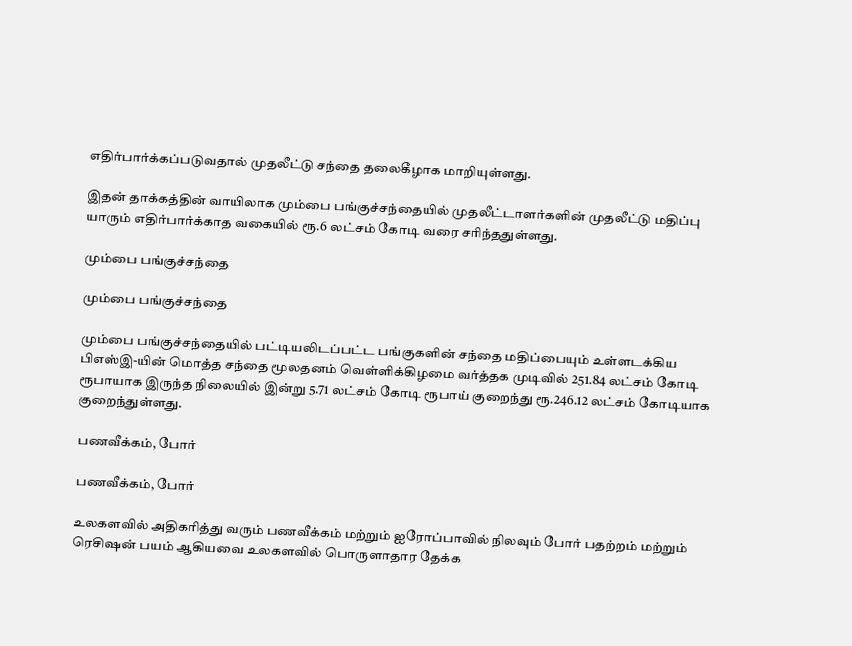எதிர்பார்க்கப்படுவதால் முதலீட்டு சந்தை தலைகீழாக மாறியுள்ளது.

இதன் தாக்கத்தின் வாயிலாக மும்பை பங்குச்சந்தையில் முதலீட்டாளர்களின் முதலீட்டு மதிப்பு யாரும் எதிர்பார்க்காத வகையில் ரூ.6 லட்சம் கோடி வரை சரிந்ததுள்ளது.

மும்பை பங்குச்சந்தை

மும்பை பங்குச்சந்தை

மும்பை பங்குச்சந்தையில் பட்டியலிடப்பட்ட பங்குகளின் சந்தை மதிப்பையும் உள்ளடக்கிய பிஎஸ்இ-யின் மொத்த சந்தை மூலதனம் வெள்ளிக்கிழமை வர்த்தக முடிவில் 251.84 லட்சம் கோடி ரூபாயாக இருந்த நிலையில் இன்று 5.71 லட்சம் கோடி ரூபாய் குறைந்து ரூ.246.12 லட்சம் கோடியாக குறைந்துள்ளது.

பணவீக்கம், போர்

பணவீக்கம், போர்

உலகளவில் அதிகரித்து வரும் பணவீக்கம் மற்றும் ஐரோப்பாவில் நிலவும் போர் பதற்றம் மற்றும் ரெசிஷன் பயம் ஆகியவை உலகளவில் பொருளாதார தேக்க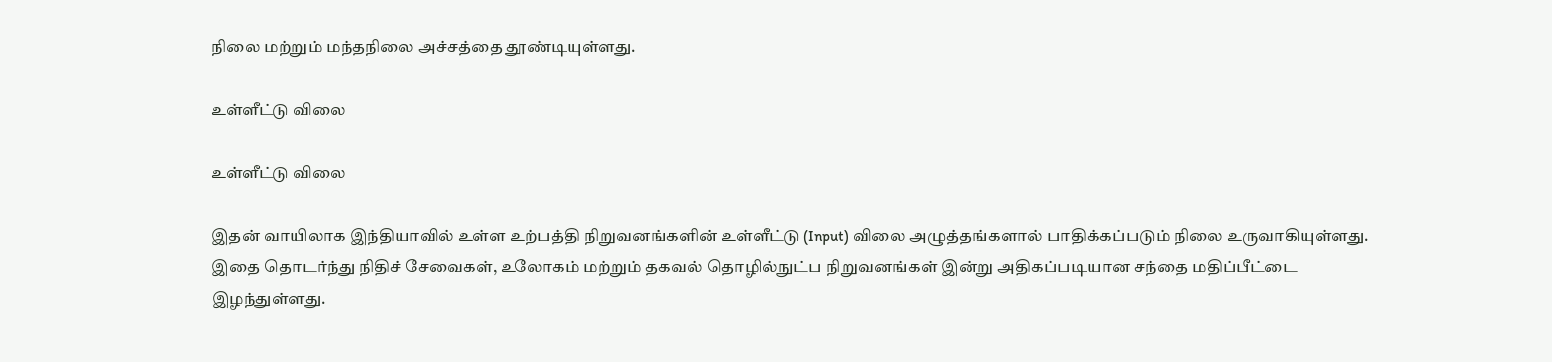நிலை மற்றும் மந்தநிலை அச்சத்தை தூண்டியுள்ளது.

உள்ளீட்டு விலை

உள்ளீட்டு விலை

இதன் வாயிலாக இந்தியாவில் உள்ள உற்பத்தி நிறுவனங்களின் உள்ளீட்டு (Input) விலை அழுத்தங்களால் பாதிக்கப்படும் நிலை உருவாகியுள்ளது. இதை தொடர்ந்து நிதிச் சேவைகள், உலோகம் மற்றும் தகவல் தொழில்நுட்ப நிறுவனங்கள் இன்று அதிகப்படியான சந்தை மதிப்பீட்டை இழந்துள்ளது.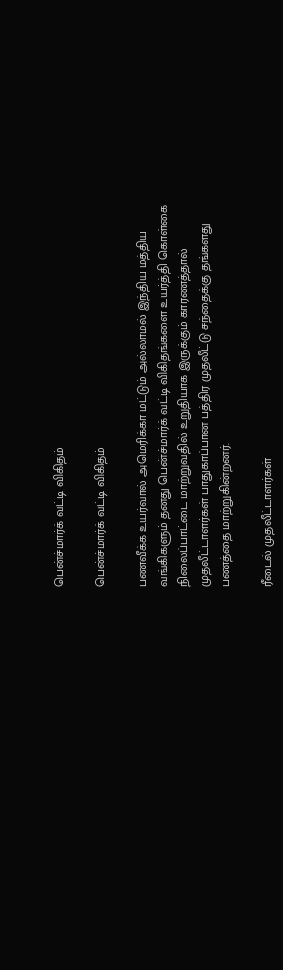பென்ச்மார்க் வட்டி விகிதம்

பென்ச்மார்க் வட்டி விகிதம்

பணவீக்க உயர்வால் அமெரிக்கா மட்டும் அல்லாமல் இந்திய மத்திய வங்கிகளும் தனது பென்ச்மார்க் வட்டி விகிதங்களை உயர்த்தி கொள்கை நிலைப்பாட்டை மாற்றுவதில் உறுதியாக இருக்கும் காரணத்தால் முதலீட்டாளர்கள் பாதுகாப்பான பத்திர முதலீட்டு சந்தைக்கு தங்களது பணத்தை மாற்றுகின்றனர்.

ரீடைல் முதலீட்டாளர்கள்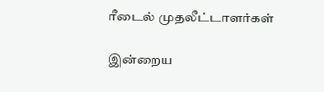ரீடைல் முதலீட்டாளர்கள்

இன்றைய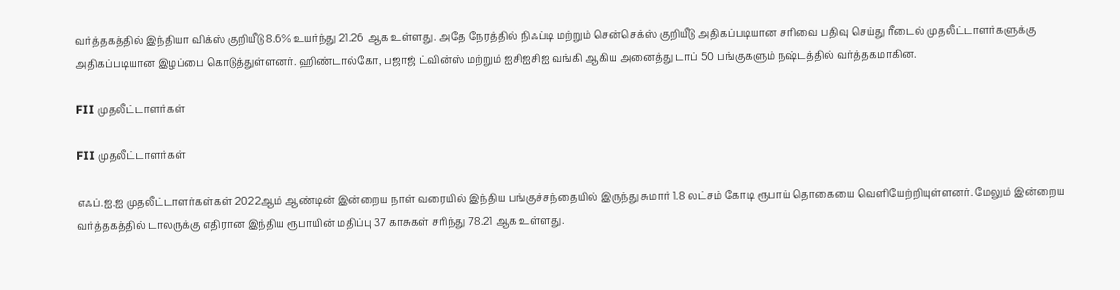வர்த்தகத்தில் இந்தியா விக்ஸ் குறியீடு 8.6% உயர்ந்து 21.26 ஆக உள்ளது. அதே நேரத்தில் நிஃப்டி மற்றும் சென்செக்ஸ் குறியீடு அதிகப்படியான சரிவை பதிவு செய்து ரீடைல் முதலீட்டாளர்களுக்கு அதிகப்படியான இழப்பை கொடுத்துள்ளனர். ஹிண்டால்கோ, பஜாஜ் ட்வின்ஸ் மற்றும் ஐசிஐசிஐ வங்கி ஆகிய அனைத்து டாப் 50 பங்குகளும் நஷ்டத்தில் வர்த்தகமாகின.

FII முதலீட்டாளர்கள்

FII முதலீட்டாளர்கள்

எஃப்.ஐ.ஐ முதலீட்டாளர்கள்கள் 2022ஆம் ஆண்டின் இன்றைய நாள் வரையில் இந்திய பங்குச்சந்தையில் இருந்து சுமார் 1.8 லட்சம் கோடி ரூபாய் தொகையை வெளியேற்றியுள்ளனர். மேலும் இன்றைய வர்த்தகத்தில் டாலருக்கு எதிரான இந்திய ரூபாயின் மதிப்பு 37 காசுகள் சரிந்து 78.21 ஆக உள்ளது.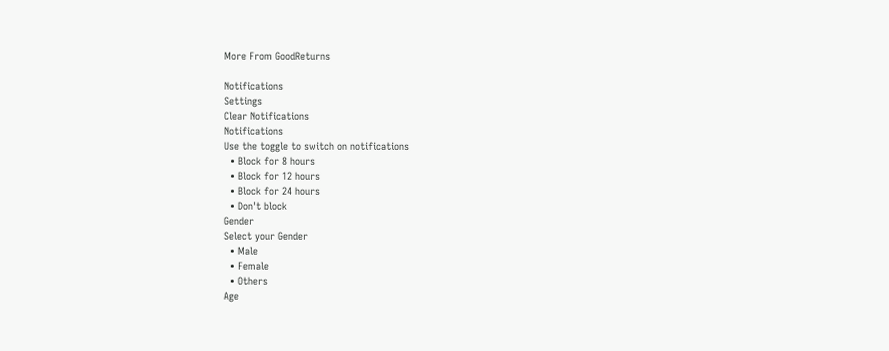More From GoodReturns

Notifications
Settings
Clear Notifications
Notifications
Use the toggle to switch on notifications
  • Block for 8 hours
  • Block for 12 hours
  • Block for 24 hours
  • Don't block
Gender
Select your Gender
  • Male
  • Female
  • Others
Age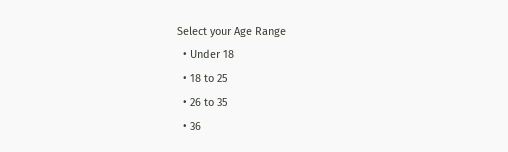Select your Age Range
  • Under 18
  • 18 to 25
  • 26 to 35
  • 36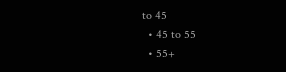to 45
  • 45 to 55
  • 55+